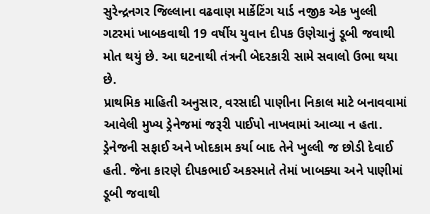સુરેન્દ્રનગર જિલ્લાના વઢવાણ માર્કેટિંગ યાર્ડ નજીક એક ખુલ્લી ગટરમાં ખાબકવાથી 19 વર્ષીય યુવાન દીપક ઉણેચાનું ડૂબી જવાથી મોત થયું છે. આ ઘટનાથી તંત્રની બેદરકારી સામે સવાલો ઉભા થયા છે.
પ્રાથમિક માહિતી અનુસાર, વરસાદી પાણીના નિકાલ માટે બનાવવામાં આવેલી મુખ્ય ડ્રેનેજમાં જરૂરી પાઈપો નાખવામાં આવ્યા ન હતા. ડ્રેનેજની સફાઈ અને ખોદકામ કર્યા બાદ તેને ખુલ્લી જ છોડી દેવાઈ હતી. જેના કારણે દીપકભાઈ અકસ્માતે તેમાં ખાબક્યા અને પાણીમાં ડૂબી જવાથી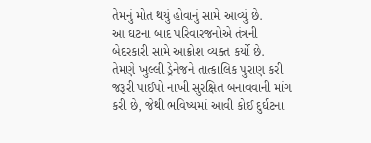તેમનું મોત થયું હોવાનું સામે આવ્યું છે.
આ ઘટના બાદ પરિવારજનોએ તંત્રની બેદરકારી સામે આક્રોશ વ્યક્ત કર્યો છે.
તેમણે ખુલ્લી ડ્રેનેજને તાત્કાલિક પુરાણ કરી જરૂરી પાઈપો નાખી સુરક્ષિત બનાવવાની માંગ કરી છે, જેથી ભવિષ્યમાં આવી કોઈ દુર્ઘટના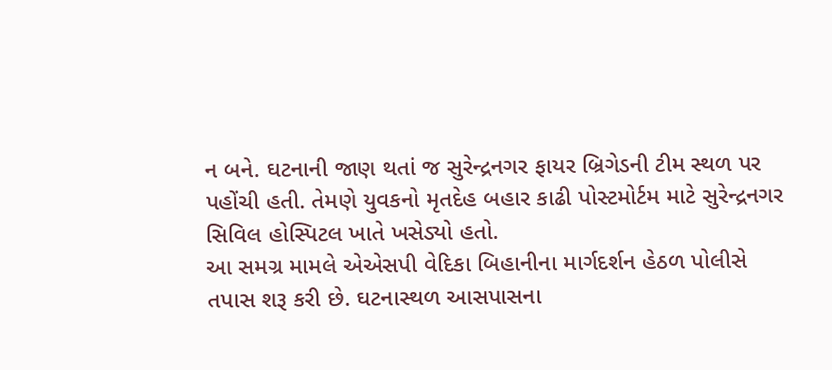ન બને. ઘટનાની જાણ થતાં જ સુરેન્દ્રનગર ફાયર બ્રિગેડની ટીમ સ્થળ પર પહોંચી હતી. તેમણે યુવકનો મૃતદેહ બહાર કાઢી પોસ્ટમોર્ટમ માટે સુરેન્દ્રનગર સિવિલ હોસ્પિટલ ખાતે ખસેડ્યો હતો.
આ સમગ્ર મામલે એએસપી વેદિકા બિહાનીના માર્ગદર્શન હેઠળ પોલીસે તપાસ શરૂ કરી છે. ઘટનાસ્થળ આસપાસના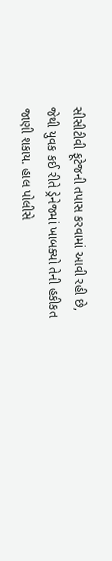સીસીટીવી ફૂટેજની તપાસ કરવામાં આવી રહી છે, જેથી યુવક કઈ રીતે ડ્રેનેજમાં ખાબક્યો તેની હકીકત જાણી શકાય. હાલ પોલીસે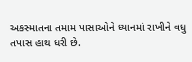અકસ્માતના તમામ પાસાઓને ધ્યાનમાં રાખીને વધુ તપાસ હાથ ધરી છે.